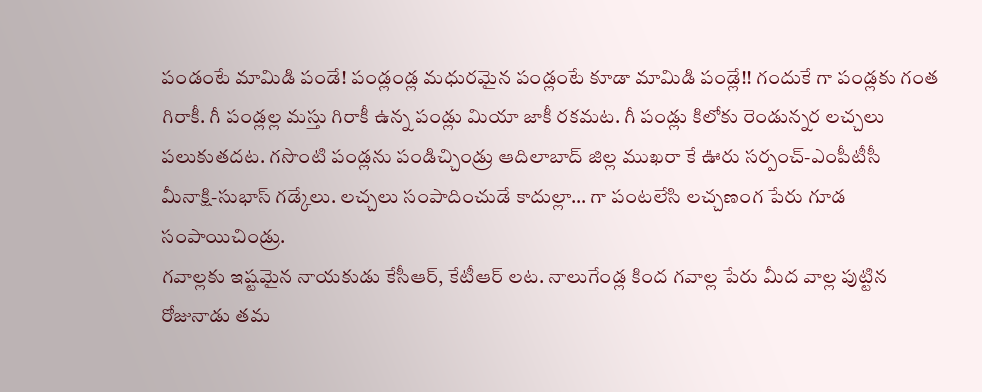పండంటే మామిడి పండే! పండ్లండ్ల మధురమైన పండ్లంటే కూడా మామిడి పండ్లే!! గందుకే గా పండ్లకు గంత గిరాకీ. గీ పండ్లల్ల మస్తు గిరాకీ ఉన్న పండ్లు మియా జాకీ రకమట. గీ పండ్లు కిలోకు రెండున్నర లచ్చలు పలుకుతదట. గసొంటి పండ్లను పండిచ్చిండ్రు ఆదిలాబాద్ జిల్ల ముఖరా కే ఊరు సర్పంచ్-ఎంపీటీసీ మీనాక్షి-సుభాస్ గడ్కేలు. లచ్చలు సంపాదించుడే కాదుల్లా… గా పంటలేసి లచ్చణంగ పేరు గూడ సంపాయిచిండ్రు.
గవాల్లకు ఇష్టమైన నాయకుడు కేసీఆర్, కేటీఆర్ లట. నాలుగేండ్ల కింద గవాల్ల పేరు మీద వాల్ల పుట్టిన రోజునాడు తమ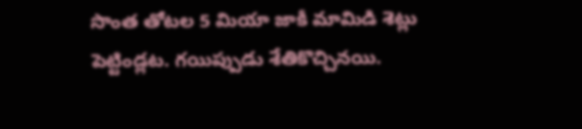సొంత తోటల 5 మియా జాకీ మామిడి శెట్లు పెట్టిండ్లట. గయిప్పుడు శేతికొచ్చినయి.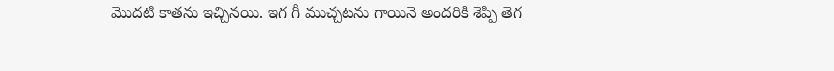మొదటి కాతను ఇచ్చినయి. ఇగ గీ ముచ్చటను గాయినె అందరికి శెప్పి తెగ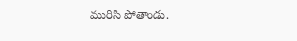మురిసి పోతాండు.